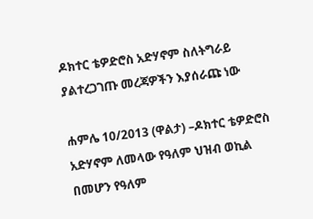ዶክተር ቴዎድሮስ አድሃኖም ስለትግራይ ያልተረጋገጡ መረጃዎችን እያሰራጩ ነው

ሐምሌ 10/2013 (ዋልታ) –ዶክተር ቴዎድሮስ አድሃኖም ለመላው የዓለም ህዝብ ወኪል በመሆን የዓለም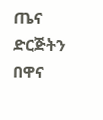ጤና ድርጅትን በዋና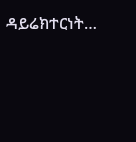ዳይሬክተርነት…